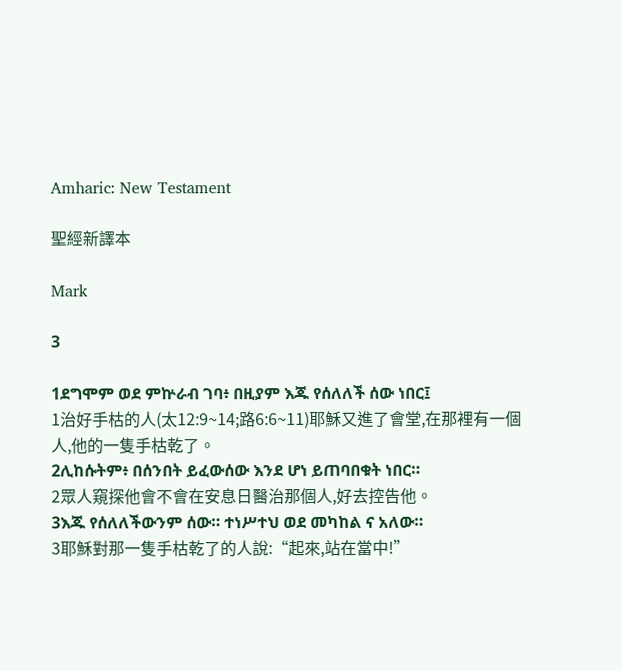Amharic: New Testament

聖經新譯本

Mark

3

1ደግሞም ወደ ምኵራብ ገባ፥ በዚያም እጁ የሰለለች ሰው ነበር፤
1治好手枯的人(太12:9~14;路6:6~11)耶穌又進了會堂,在那裡有一個人,他的一隻手枯乾了。
2ሊከሱትም፥ በሰንበት ይፈውሰው እንደ ሆነ ይጠባበቁት ነበር።
2眾人窺探他會不會在安息日醫治那個人,好去控告他。
3እጁ የሰለለችውንም ሰው። ተነሥተህ ወደ መካከል ና አለው።
3耶穌對那一隻手枯乾了的人說:“起來,站在當中!”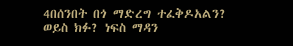4በሰንበት በጎ ማድረግ ተፈቅዶአልን? ወይስ ክፉ? ነፍስ ማዳን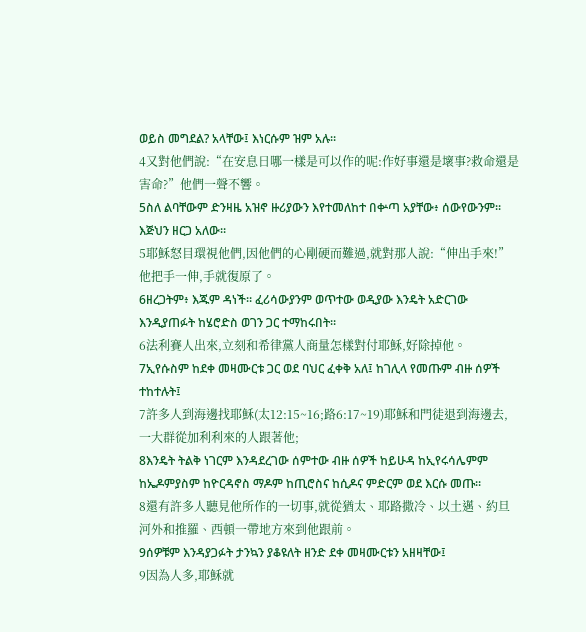ወይስ መግደል? አላቸው፤ እነርሱም ዝም አሉ።
4又對他們說:“在安息日哪一樣是可以作的呢:作好事還是壞事?救命還是害命?”他們一聲不響。
5ስለ ልባቸውም ድንዛዜ አዝኖ ዙሪያውን እየተመለከተ በቍጣ አያቸው፥ ሰውየውንም። እጅህን ዘርጋ አለው።
5耶穌怒目環視他們,因他們的心剛硬而難過,就對那人說:“伸出手來!”他把手一伸,手就復原了。
6ዘረጋትም፥ እጁም ዳነች። ፈሪሳውያንም ወጥተው ወዲያው እንዴት አድርገው እንዲያጠፉት ከሄሮድስ ወገን ጋር ተማከሩበት።
6法利賽人出來,立刻和希律黨人商量怎樣對付耶穌,好除掉他。
7ኢየሱስም ከደቀ መዛሙርቱ ጋር ወደ ባህር ፈቀቅ አለ፤ ከገሊላ የመጡም ብዙ ሰዎች ተከተሉት፤
7許多人到海邊找耶穌(太12:15~16;路6:17~19)耶穌和門徒退到海邊去,一大群從加利利來的人跟著他;
8እንዴት ትልቅ ነገርም እንዳደረገው ሰምተው ብዙ ሰዎች ከይሁዳ ከኢየሩሳሌምም ከኤዶምያስም ከዮርዳኖስ ማዶም ከጢሮስና ከሲዶና ምድርም ወደ እርሱ መጡ።
8還有許多人聽見他所作的一切事,就從猶太、耶路撒冷、以土邁、約旦河外和推羅、西頓一帶地方來到他跟前。
9ሰዎቹም እንዳያጋፉት ታንኳን ያቆዩለት ዘንድ ደቀ መዛሙርቱን አዘዛቸው፤
9因為人多,耶穌就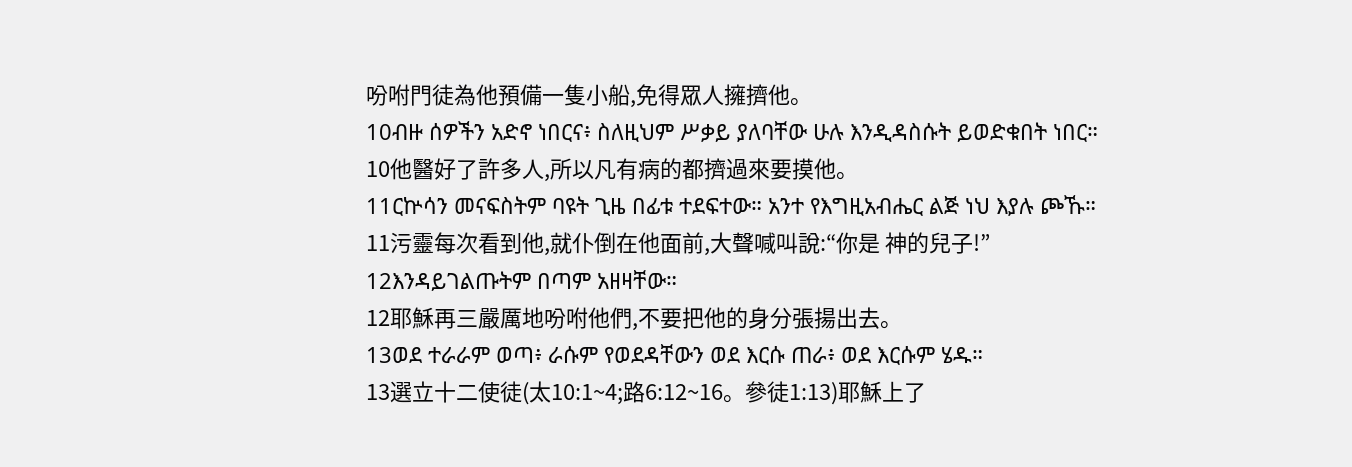吩咐門徒為他預備一隻小船,免得眾人擁擠他。
10ብዙ ሰዎችን አድኖ ነበርና፥ ስለዚህም ሥቃይ ያለባቸው ሁሉ እንዲዳስሱት ይወድቁበት ነበር።
10他醫好了許多人,所以凡有病的都擠過來要摸他。
11ርኵሳን መናፍስትም ባዩት ጊዜ በፊቱ ተደፍተው። አንተ የእግዚአብሔር ልጅ ነህ እያሉ ጮኹ።
11污靈每次看到他,就仆倒在他面前,大聲喊叫說:“你是 神的兒子!”
12እንዳይገልጡትም በጣም አዘዛቸው።
12耶穌再三嚴厲地吩咐他們,不要把他的身分張揚出去。
13ወደ ተራራም ወጣ፥ ራሱም የወደዳቸውን ወደ እርሱ ጠራ፥ ወደ እርሱም ሄዱ።
13選立十二使徒(太10:1~4;路6:12~16。參徒1:13)耶穌上了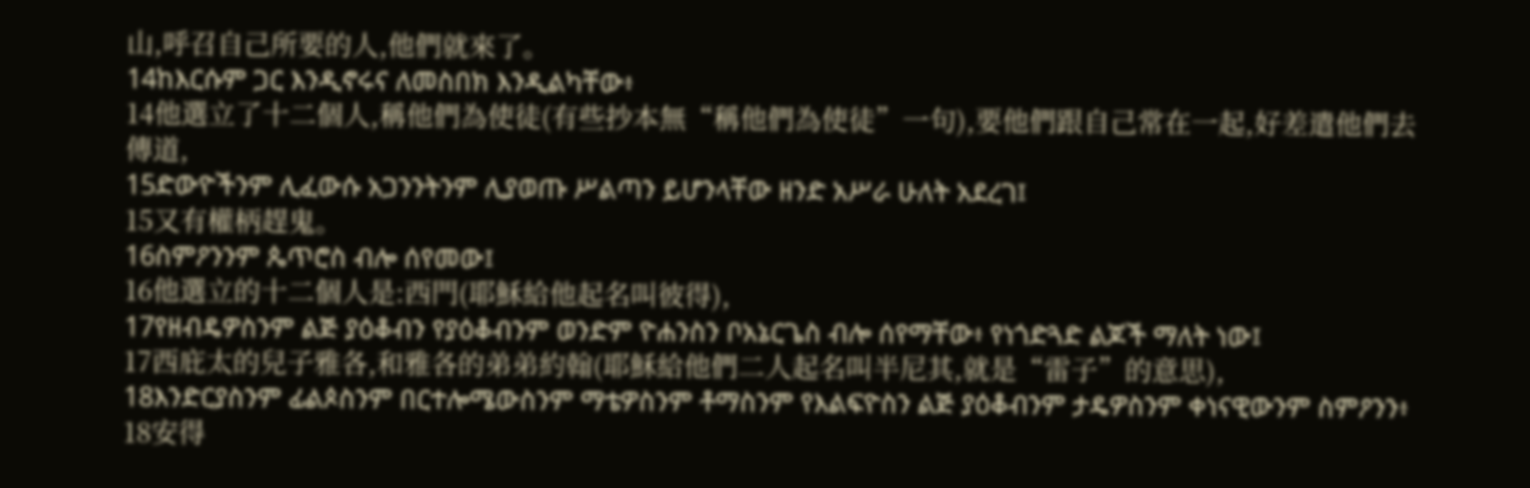山,呼召自己所要的人,他們就來了。
14ከእርሱም ጋር እንዲኖሩና ለመስበክ እንዲልካቸው፥
14他選立了十二個人,稱他們為使徒(有些抄本無“稱他們為使徒”一句),要他們跟自己常在一起,好差遣他們去傳道,
15ድውዮችንም ሊፈውሱ አጋንንትንም ሊያወጡ ሥልጣን ይሆንላቸው ዘንድ አሥራ ሁለት አደረገ፤
15又有權柄趕鬼。
16ስምዖንንም ጴጥሮስ ብሎ ሰየመው፤
16他選立的十二個人是:西門(耶穌給他起名叫彼得),
17የዘብዴዎስንም ልጅ ያዕቆብን የያዕቆብንም ወንድም ዮሐንስን ቦአኔርጌስ ብሎ ሰየማቸው፥ የነጎድጓድ ልጆች ማለት ነው፤
17西庇太的兒子雅各,和雅各的弟弟約翰(耶穌給他們二人起名叫半尼其,就是“雷子”的意思),
18እንድርያስንም ፊልጶስንም በርተሎሜውስንም ማቴዎስንም ቶማስንም የእልፍዮስን ልጅ ያዕቆብንም ታዴዎስንም ቀነናዊውንም ስምዖንን፥
18安得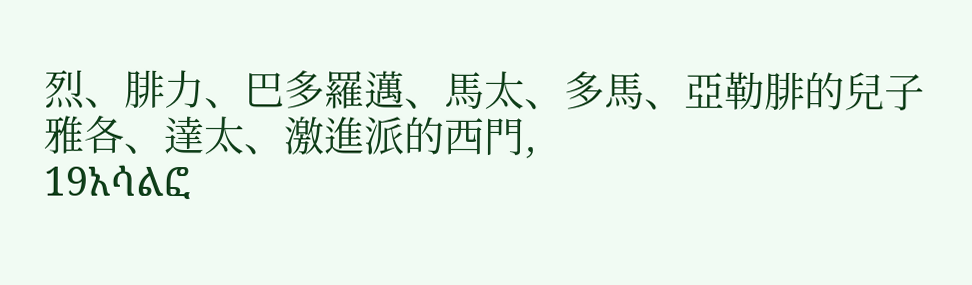烈、腓力、巴多羅邁、馬太、多馬、亞勒腓的兒子雅各、達太、激進派的西門,
19አሳልፎ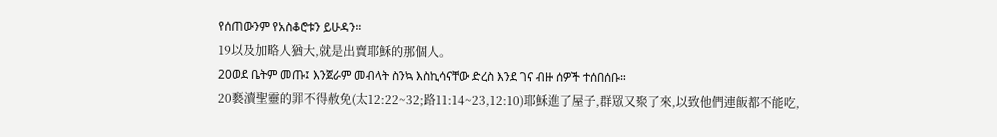የሰጠውንም የአስቆሮቱን ይሁዳን።
19以及加略人猶大,就是出賣耶穌的那個人。
20ወደ ቤትም መጡ፤ እንጀራም መብላት ስንኳ እስኪሳናቸው ድረስ እንደ ገና ብዙ ሰዎች ተሰበሰቡ።
20褻瀆聖靈的罪不得赦免(太12:22~32;路11:14~23,12:10)耶穌進了屋子,群眾又聚了來,以致他們連飯都不能吃,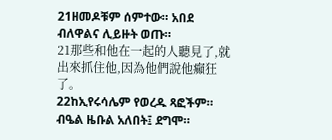21ዘመዶቹም ሰምተው። አበደ ብለዋልና ሊይዙት ወጡ።
21那些和他在一起的人聽見了,就出來抓住他,因為他們說他癲狂了。
22ከኢየሩሳሌም የወረዱ ጻፎችም። ብዔል ዜቡል አለበት፤ ደግሞ።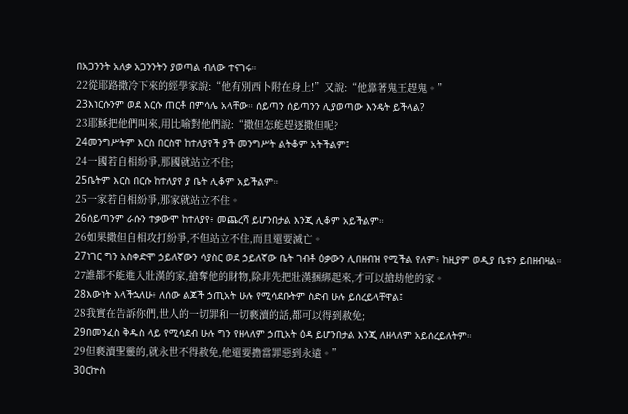በአጋንንት አለቃ አጋንንትን ያወጣል ብለው ተናገሩ።
22從耶路撒冷下來的經學家說:“他有別西卜附在身上!”又說:“他靠著鬼王趕鬼。”
23እነርሱንም ወደ እርሱ ጠርቶ በምሳሌ አላቸው። ሰይጣን ሰይጣንን ሊያወጣው እንዴት ይችላል?
23耶穌把他們叫來,用比喻對他們說:“撒但怎能趕逐撒但呢?
24መንግሥትም እርስ በርስዋ ከተለያየች ያች መንግሥት ልትቆም አትችልም፤
24一國若自相紛爭,那國就站立不住;
25ቤትም እርስ በርሱ ከተለያየ ያ ቤት ሊቆም አይችልም።
25一家若自相紛爭,那家就站立不住。
26ሰይጣንም ራሱን ተቃውሞ ከተለያየ፥ መጨረሻ ይሆንበታል እንጂ ሊቆም አይችልም።
26如果撒但自相攻打紛爭,不但站立不住,而且還要滅亡。
27ነገር ግን አስቀድሞ ኃይለኛውን ሳያስር ወደ ኃይለኛው ቤት ገብቶ ዕቃውን ሊበዘብዝ የሚችል የለም፥ ከዚያም ወዲያ ቤቱን ይበዘብዛል።
27誰都不能進入壯漢的家,搶奪他的財物,除非先把壯漢捆綁起來,才可以搶劫他的家。
28እውነት እላችኋለሁ፥ ለሰው ልጆች ኃጢአት ሁሉ የሚሳደቡትም ስድብ ሁሉ ይሰረይላቸዋል፤
28我實在告訴你們,世人的一切罪和一切褻瀆的話,都可以得到赦免;
29በመንፈስ ቅዱስ ላይ የሚሳደብ ሁሉ ግን የዘላለም ኃጢአት ዕዳ ይሆንበታል እንጂ ለዘላለም አይሰረይለትም።
29但褻瀆聖靈的,就永世不得赦免,他還要擔當罪惡到永遠。”
30ርኵስ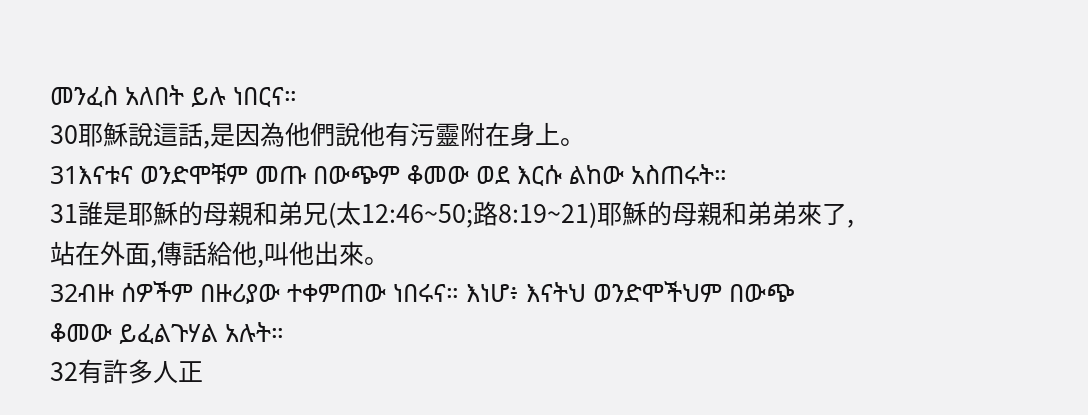መንፈስ አለበት ይሉ ነበርና።
30耶穌說這話,是因為他們說他有污靈附在身上。
31እናቱና ወንድሞቹም መጡ በውጭም ቆመው ወደ እርሱ ልከው አስጠሩት።
31誰是耶穌的母親和弟兄(太12:46~50;路8:19~21)耶穌的母親和弟弟來了,站在外面,傳話給他,叫他出來。
32ብዙ ሰዎችም በዙሪያው ተቀምጠው ነበሩና። እነሆ፥ እናትህ ወንድሞችህም በውጭ ቆመው ይፈልጉሃል አሉት።
32有許多人正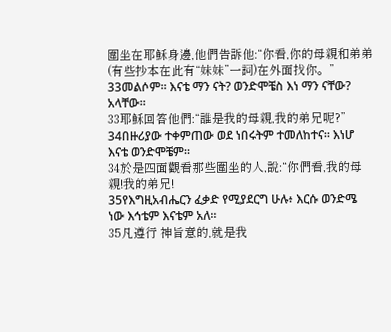圍坐在耶穌身邊,他們告訴他:“你看,你的母親和弟弟(有些抄本在此有“妹妹”一詞)在外面找你。”
33መልሶም። እናቴ ማን ናት? ወንድሞቼስ እነ ማን ናቸው? አላቸው።
33耶穌回答他們:“誰是我的母親,我的弟兄呢?”
34በዙሪያው ተቀምጠው ወደ ነበሩትም ተመለከተና። እነሆ እናቴ ወንድሞቼም።
34於是四面觀看那些圍坐的人,說:“你們看,我的母親!我的弟兄!
35የእግዚአብሔርን ፈቃድ የሚያደርግ ሁሉ፥ እርሱ ወንድሜ ነው እኅቴም እናቴም አለ።
35凡遵行 神旨意的,就是我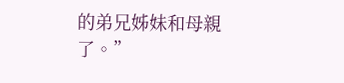的弟兄姊妹和母親了。”